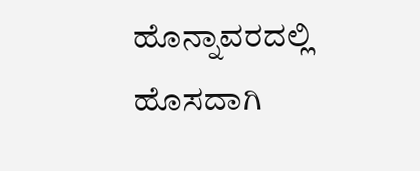ಹೊನ್ನಾವರದಲ್ಲಿ ಹೊಸದಾಗಿ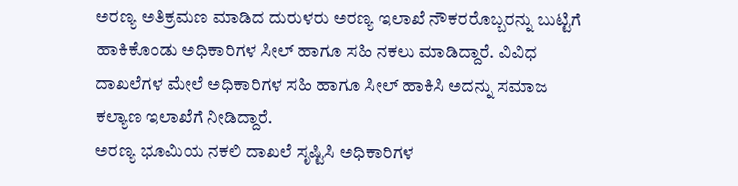ಅರಣ್ಯ ಅತಿಕ್ರಮಣ ಮಾಡಿದ ದುರುಳರು ಅರಣ್ಯ ಇಲಾಖೆ ನೌಕರರೊಬ್ಬರನ್ನು ಬುಟ್ಟಿಗೆ ಹಾಕಿಕೊಂಡು ಅಧಿಕಾರಿಗಳ ಸೀಲ್ ಹಾಗೂ ಸಹಿ ನಕಲು ಮಾಡಿದ್ದಾರೆ. ವಿವಿಧ ದಾಖಲೆಗಳ ಮೇಲೆ ಅಧಿಕಾರಿಗಳ ಸಹಿ ಹಾಗೂ ಸೀಲ್ ಹಾಕಿಸಿ ಅದನ್ನು ಸಮಾಜ ಕಲ್ಯಾಣ ಇಲಾಖೆಗೆ ನೀಡಿದ್ದಾರೆ.
ಅರಣ್ಯ ಭೂಮಿಯ ನಕಲಿ ದಾಖಲೆ ಸೃಷ್ಟಿಸಿ ಅಧಿಕಾರಿಗಳ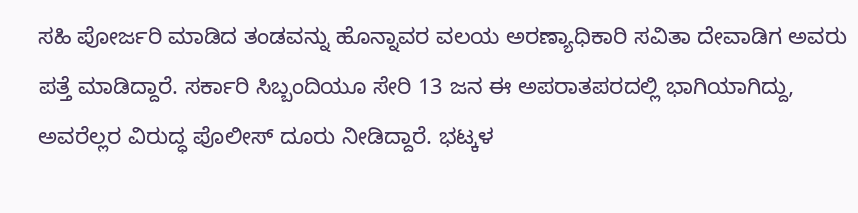ಸಹಿ ಪೋರ್ಜರಿ ಮಾಡಿದ ತಂಡವನ್ನು ಹೊನ್ನಾವರ ವಲಯ ಅರಣ್ಯಾಧಿಕಾರಿ ಸವಿತಾ ದೇವಾಡಿಗ ಅವರು ಪತ್ತೆ ಮಾಡಿದ್ದಾರೆ. ಸರ್ಕಾರಿ ಸಿಬ್ಬಂದಿಯೂ ಸೇರಿ 13 ಜನ ಈ ಅಪರಾತಪರದಲ್ಲಿ ಭಾಗಿಯಾಗಿದ್ದು, ಅವರೆಲ್ಲರ ವಿರುದ್ಧ ಪೊಲೀಸ್ ದೂರು ನೀಡಿದ್ದಾರೆ. ಭಟ್ಕಳ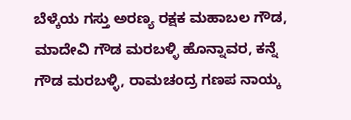ಬೆಳ್ಕೆಯ ಗಸ್ತು ಅರಣ್ಯ ರಕ್ಷಕ ಮಹಾಬಲ ಗೌಡ, ಮಾದೇವಿ ಗೌಡ ಮರಬಳ್ಳಿ ಹೊನ್ನಾವರ, ಕನ್ನೆ ಗೌಡ ಮರಬಳ್ಳಿ, ರಾಮಚಂದ್ರ ಗಣಪ ನಾಯ್ಕ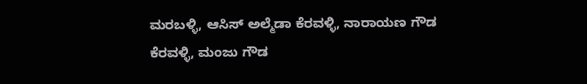ಮರಬಳ್ಳಿ, ಆಸಿಸ್ ಅಲ್ಮೆಡಾ ಕೆರವಳ್ಳಿ, ನಾರಾಯಣ ಗೌಡ ಕೆರವಳ್ಳಿ, ಮಂಜು ಗೌಡ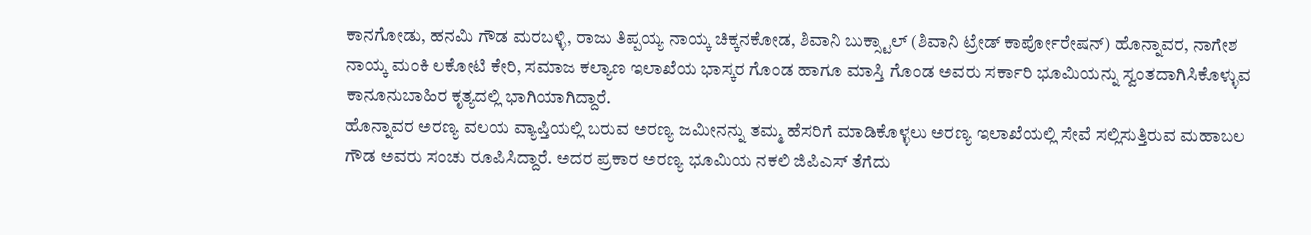ಕಾನಗೋಡು, ಹನಮಿ ಗೌಡ ಮರಬಳ್ಳಿ, ರಾಜು ತಿಪ್ಪಯ್ಯ ನಾಯ್ಕ ಚಿಕ್ಕನಕೋಡ, ಶಿವಾನಿ ಬುಕ್ಸ್ಟಾಲ್ (ಶಿವಾನಿ ಟ್ರೇಡ್ ಕಾರ್ಪೋರೇಷನ್) ಹೊನ್ನಾವರ, ನಾಗೇಶ ನಾಯ್ಕ ಮಂಕಿ ಲಕೋಟಿ ಕೇರಿ, ಸಮಾಜ ಕಲ್ಯಾಣ ಇಲಾಖೆಯ ಭಾಸ್ಕರ ಗೊಂಡ ಹಾಗೂ ಮಾಸ್ತಿ ಗೊಂಡ ಅವರು ಸರ್ಕಾರಿ ಭೂಮಿಯನ್ನು ಸ್ವಂತದಾಗಿಸಿಕೊಳ್ಳುವ ಕಾನೂನುಬಾಹಿರ ಕೃತ್ಯದಲ್ಲಿ ಭಾಗಿಯಾಗಿದ್ದಾರೆ.
ಹೊನ್ನಾವರ ಅರಣ್ಯ ವಲಯ ವ್ಯಾಪ್ತಿಯಲ್ಲಿ ಬರುವ ಅರಣ್ಯ ಜಮೀನನ್ನು ತಮ್ಮ ಹೆಸರಿಗೆ ಮಾಡಿಕೊಳ್ಳಲು ಅರಣ್ಯ ಇಲಾಖೆಯಲ್ಲಿ ಸೇವೆ ಸಲ್ಲಿಸುತ್ತಿರುವ ಮಹಾಬಲ ಗೌಡ ಅವರು ಸಂಚು ರೂಪಿಸಿದ್ದಾರೆ. ಅದರ ಪ್ರಕಾರ ಅರಣ್ಯ ಭೂಮಿಯ ನಕಲಿ ಜಿಪಿಎಸ್ ತೆಗೆದು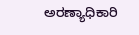ಅರಣ್ಯಾಧಿಕಾರಿ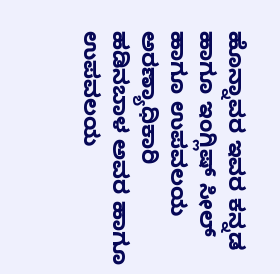ಹೊನ್ನಾವರ ಇವರ ಕನ್ನಡ ಹಾಗೂ ಇಂಗ್ಲಿಷ್ ಸೀಲ್ ಹಾಗೂ ಉಪವಲಯ ಅರಣ್ಯಾಧಿಕಾರಿ ಹಡಿನಬಾಳ ಅವರ ಹಾಗೂ ಉಪವಲಯ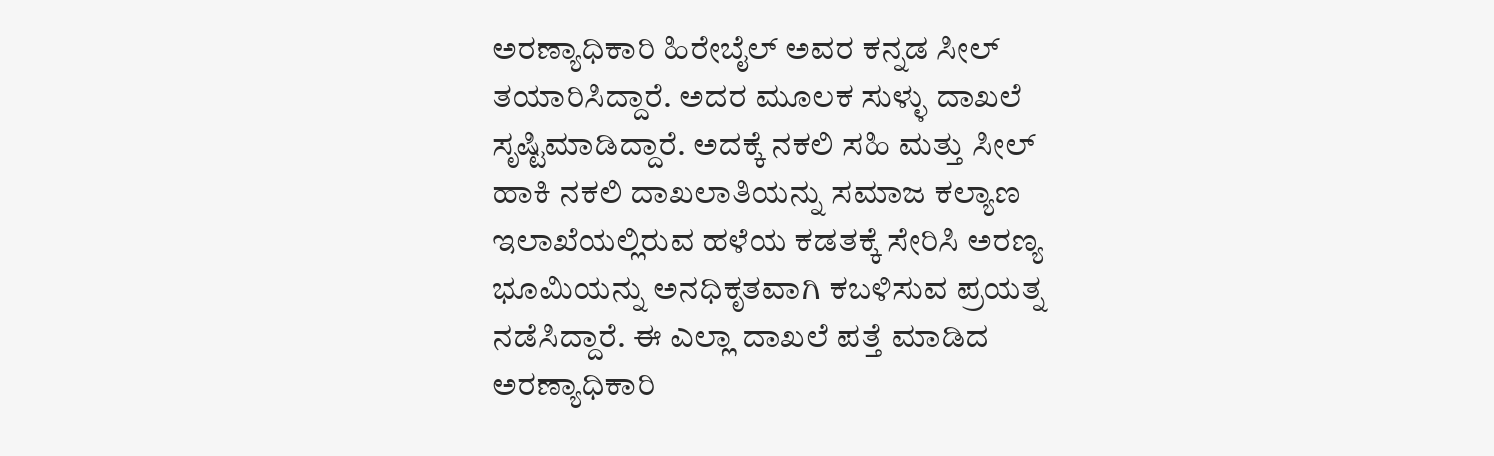ಅರಣ್ಯಾಧಿಕಾರಿ ಹಿರೇಬೈಲ್ ಅವರ ಕನ್ನಡ ಸೀಲ್ ತಯಾರಿಸಿದ್ದಾರೆ. ಅದರ ಮೂಲಕ ಸುಳ್ಳು ದಾಖಲೆ ಸೃಷ್ಟಿಮಾಡಿದ್ದಾರೆ. ಅದಕ್ಕೆ ನಕಲಿ ಸಹಿ ಮತ್ತು ಸೀಲ್ ಹಾಕಿ ನಕಲಿ ದಾಖಲಾತಿಯನ್ನು ಸಮಾಜ ಕಲ್ಯಾಣ ಇಲಾಖೆಯಲ್ಲಿರುವ ಹಳೆಯ ಕಡತಕ್ಕೆ ಸೇರಿಸಿ ಅರಣ್ಯ ಭೂಮಿಯನ್ನು ಅನಧಿಕೃತವಾಗಿ ಕಬಳಿಸುವ ಪ್ರಯತ್ನ ನಡೆಸಿದ್ದಾರೆ. ಈ ಎಲ್ಲಾ ದಾಖಲೆ ಪತ್ತೆ ಮಾಡಿದ ಅರಣ್ಯಾಧಿಕಾರಿ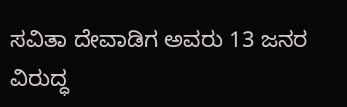ಸವಿತಾ ದೇವಾಡಿಗ ಅವರು 13 ಜನರ ವಿರುದ್ಧ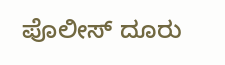ಪೊಲೀಸ್ ದೂರು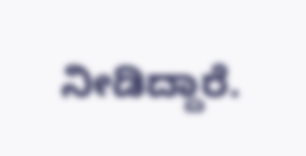ನೀಡಿದ್ದಾರೆ.